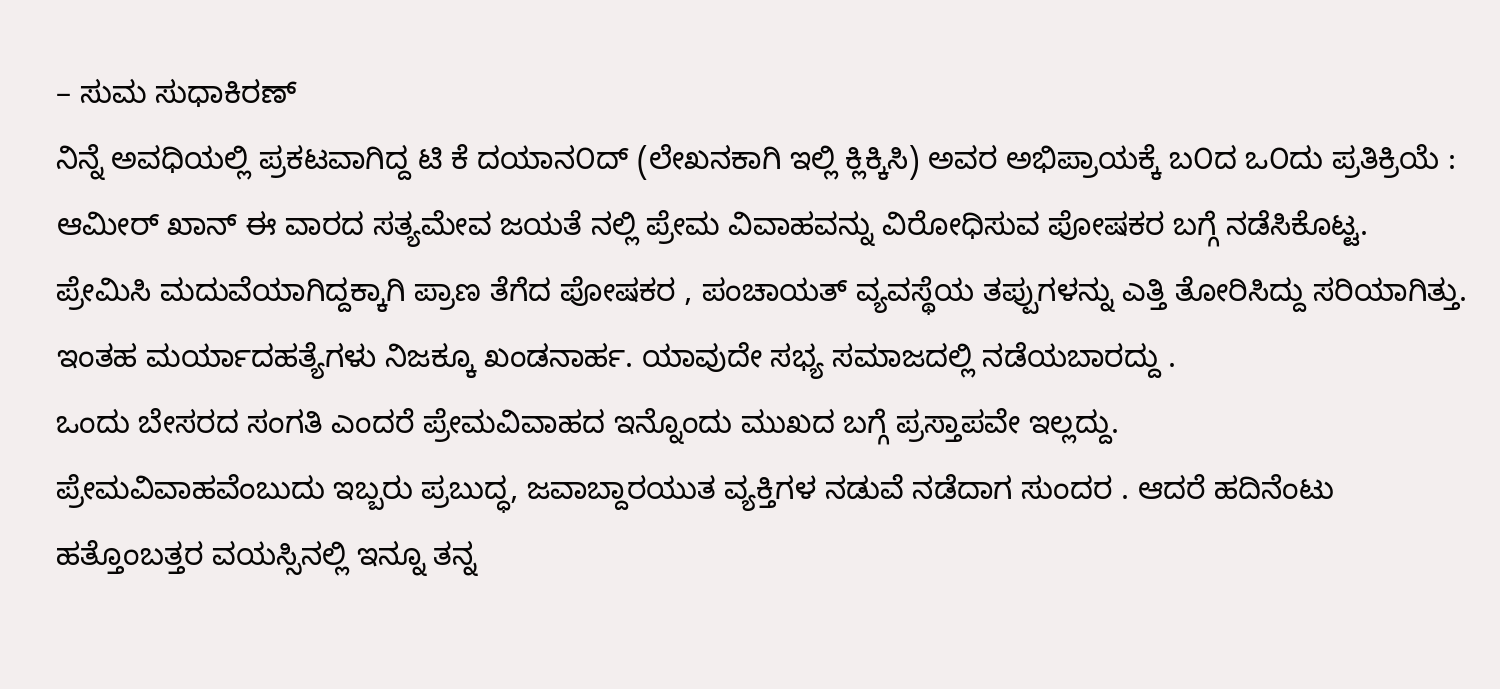– ಸುಮ ಸುಧಾಕಿರಣ್
ನಿನ್ನೆ ಅವಧಿಯಲ್ಲಿ ಪ್ರಕಟವಾಗಿದ್ದ ಟಿ ಕೆ ದಯಾನ೦ದ್ (ಲೇಖನಕಾಗಿ ಇಲ್ಲಿ ಕ್ಲಿಕ್ಕಿಸಿ) ಅವರ ಅಭಿಪ್ರಾಯಕ್ಕೆ ಬ೦ದ ಒ೦ದು ಪ್ರತಿಕ್ರಿಯೆ : ಆಮೀರ್ ಖಾನ್ ಈ ವಾರದ ಸತ್ಯಮೇವ ಜಯತೆ ನಲ್ಲಿ ಪ್ರೇಮ ವಿವಾಹವನ್ನು ವಿರೋಧಿಸುವ ಪೋಷಕರ ಬಗ್ಗೆ ನಡೆಸಿಕೊಟ್ಟ. ಪ್ರೇಮಿಸಿ ಮದುವೆಯಾಗಿದ್ದಕ್ಕಾಗಿ ಪ್ರಾಣ ತೆಗೆದ ಪೋಷಕರ , ಪಂಚಾಯತ್ ವ್ಯವಸ್ಥೆಯ ತಪ್ಪುಗಳನ್ನು ಎತ್ತಿ ತೋರಿಸಿದ್ದು ಸರಿಯಾಗಿತ್ತು. ಇಂತಹ ಮರ್ಯಾದಹತ್ಯೆಗಳು ನಿಜಕ್ಕೂ ಖಂಡನಾರ್ಹ. ಯಾವುದೇ ಸಭ್ಯ ಸಮಾಜದಲ್ಲಿ ನಡೆಯಬಾರದ್ದು .
ಒಂದು ಬೇಸರದ ಸಂಗತಿ ಎಂದರೆ ಪ್ರೇಮವಿವಾಹದ ಇನ್ನೊಂದು ಮುಖದ ಬಗ್ಗೆ ಪ್ರಸ್ತಾಪವೇ ಇಲ್ಲದ್ದು.
ಪ್ರೇಮವಿವಾಹವೆಂಬುದು ಇಬ್ಬರು ಪ್ರಬುದ್ಧ, ಜವಾಬ್ದಾರಯುತ ವ್ಯಕ್ತಿಗಳ ನಡುವೆ ನಡೆದಾಗ ಸುಂದರ . ಆದರೆ ಹದಿನೆಂಟು ಹತ್ತೊಂಬತ್ತರ ವಯಸ್ಸಿನಲ್ಲಿ ಇನ್ನೂ ತನ್ನ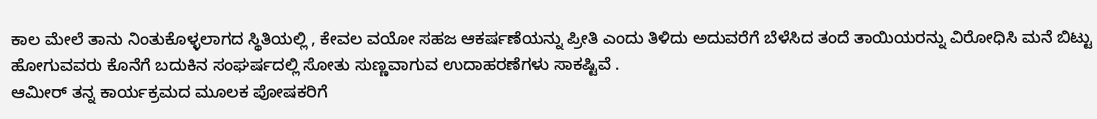ಕಾಲ ಮೇಲೆ ತಾನು ನಿಂತುಕೊಳ್ಳಲಾಗದ ಸ್ಥಿತಿಯಲ್ಲಿ , ಕೇವಲ ವಯೋ ಸಹಜ ಆಕರ್ಷಣೆಯನ್ನು ಪ್ರೀತಿ ಎಂದು ತಿಳಿದು ಅದುವರೆಗೆ ಬೆಳೆಸಿದ ತಂದೆ ತಾಯಿಯರನ್ನು ವಿರೋಧಿಸಿ ಮನೆ ಬಿಟ್ಟು ಹೋಗುವವರು ಕೊನೆಗೆ ಬದುಕಿನ ಸಂಘರ್ಷದಲ್ಲಿ ಸೋತು ಸುಣ್ಣವಾಗುವ ಉದಾಹರಣೆಗಳು ಸಾಕಷ್ಟಿವೆ .
ಆಮೀರ್ ತನ್ನ ಕಾರ್ಯಕ್ರಮದ ಮೂಲಕ ಪೋಷಕರಿಗೆ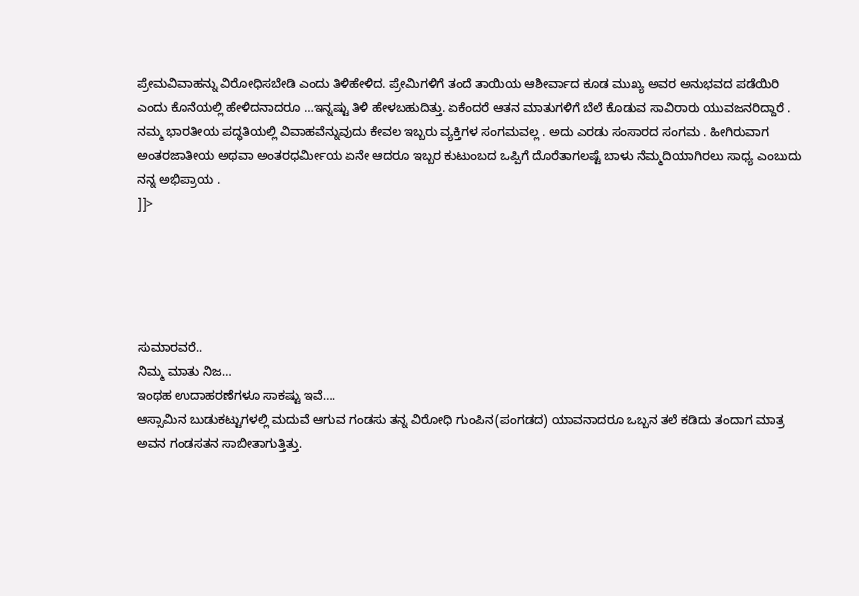ಪ್ರೇಮವಿವಾಹನ್ನು ವಿರೋಧಿಸಬೇಡಿ ಎಂದು ತಿಳಿಹೇಳಿದ. ಪ್ರೇಮಿಗಳಿಗೆ ತಂದೆ ತಾಯಿಯ ಆಶೀರ್ವಾದ ಕೂಡ ಮುಖ್ಯ ಅವರ ಅನುಭವದ ಪಡೆಯಿರಿ ಎಂದು ಕೊನೆಯಲ್ಲಿ ಹೇಳಿದನಾದರೂ …ಇನ್ನಷ್ಟು ತಿಳಿ ಹೇಳಬಹುದಿತ್ತು. ಏಕೆಂದರೆ ಆತನ ಮಾತುಗಳಿಗೆ ಬೆಲೆ ಕೊಡುವ ಸಾವಿರಾರು ಯುವಜನರಿದ್ದಾರೆ .
ನಮ್ಮ ಭಾರತೀಯ ಪದ್ಧತಿಯಲ್ಲಿ ವಿವಾಹವೆನ್ನುವುದು ಕೇವಲ ಇಬ್ಬರು ವ್ಯಕ್ತಿಗಳ ಸಂಗಮವಲ್ಲ . ಅದು ಎರಡು ಸಂಸಾರದ ಸಂಗಮ . ಹೀಗಿರುವಾಗ ಅಂತರಜಾತೀಯ ಅಥವಾ ಅಂತರಧರ್ಮೀಯ ಏನೇ ಆದರೂ ಇಬ್ಬರ ಕುಟುಂಬದ ಒಪ್ಪಿಗೆ ದೊರೆತಾಗಲಷ್ಟೆ ಬಾಳು ನೆಮ್ಮದಿಯಾಗಿರಲು ಸಾಧ್ಯ ಎಂಬುದು ನನ್ನ ಅಭಿಪ್ರಾಯ .
]]>





ಸುಮಾರವರೆ..
ನಿಮ್ಮ ಮಾತು ನಿಜ…
ಇಂಥಹ ಉದಾಹರಣೆಗಳೂ ಸಾಕಷ್ಟು ಇವೆ….
ಆಸ್ಸಾಮಿನ ಬುಡುಕಟ್ಟುಗಳಲ್ಲಿ ಮದುವೆ ಆಗುವ ಗಂಡಸು ತನ್ನ ವಿರೋಧಿ ಗುಂಪಿನ(ಪಂಗಡದ) ಯಾವನಾದರೂ ಒಬ್ಬನ ತಲೆ ಕಡಿದು ತಂದಾಗ ಮಾತ್ರ ಅವನ ಗಂಡಸತನ ಸಾಬೀತಾಗುತ್ತಿತ್ತು.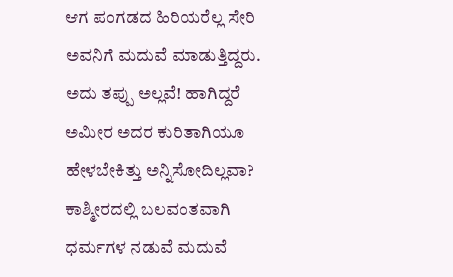ಆಗ ಪಂಗಡದ ಹಿರಿಯರೆಲ್ಲ ಸೇರಿ ಅವನಿಗೆ ಮದುವೆ ಮಾಡುತ್ತಿದ್ದರು. ಅದು ತಪ್ಪು ಅಲ್ಲವೆ! ಹಾಗಿದ್ದರೆ ಅಮೀರ ಅದರ ಕುರಿತಾಗಿಯೂ ಹೇಳಬೇಕಿತ್ತು ಅನ್ನಿಸೋದಿಲ್ಲವಾ? ಕಾಶ್ಮೀರದಲ್ಲಿ ಬಲವಂತವಾಗಿ ಧರ್ಮಗಳ ನಡುವೆ ಮದುವೆ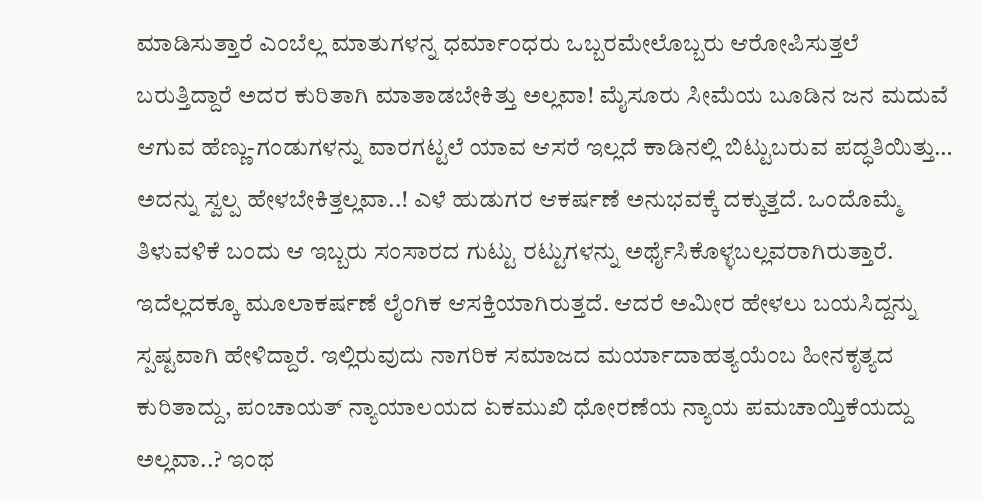ಮಾಡಿಸುತ್ತಾರೆ ಎಂಬೆಲ್ಲ ಮಾತುಗಳನ್ನ ಧರ್ಮಾಂಧರು ಒಬ್ಬರಮೇಲೊಬ್ಬರು ಆರೋಪಿಸುತ್ತಲೆ ಬರುತ್ತಿದ್ದಾರೆ ಅದರ ಕುರಿತಾಗಿ ಮಾತಾಡಬೇಕಿತ್ತು ಅಲ್ಲವಾ! ಮೈಸೂರು ಸೀಮೆಯ ಬೂಡಿನ ಜನ ಮದುವೆ ಆಗುವ ಹೆಣ್ಣು-ಗಂಡುಗಳನ್ನು ವಾರಗಟ್ಟಲೆ ಯಾವ ಆಸರೆ ಇಲ್ಲದೆ ಕಾಡಿನಲ್ಲಿ ಬಿಟ್ಟುಬರುವ ಪದ್ಧತಿಯಿತ್ತು… ಅದನ್ನು ಸ್ವಲ್ಪ ಹೇಳಬೇಕಿತ್ತಲ್ಲವಾ..! ಎಳೆ ಹುಡುಗರ ಆಕರ್ಷಣೆ ಅನುಭವಕ್ಕೆ ದಕ್ಕುತ್ತದೆ. ಒಂದೊಮ್ಮೆ ತಿಳುವಳಿಕೆ ಬಂದು ಆ ಇಬ್ಬರು ಸಂಸಾರದ ಗುಟ್ಟು ರಟ್ಟುಗಳನ್ನು ಅರ್ಥೈಸಿಕೊಳ್ಳಬಲ್ಲವರಾಗಿರುತ್ತಾರೆ. ಇದೆಲ್ಲದಕ್ಕೂ ಮೂಲಾಕರ್ಷಣೆ ಲೈಂಗಿಕ ಆಸಕ್ತಿಯಾಗಿರುತ್ತದೆ. ಆದರೆ ಅಮೀರ ಹೇಳಲು ಬಯಸಿದ್ದನ್ನು ಸ್ಪಷ್ಟವಾಗಿ ಹೇಳಿದ್ದಾರೆ. ಇಲ್ಲಿರುವುದು ನಾಗರಿಕ ಸಮಾಜದ ಮರ್ಯಾದಾಹತ್ಯಯೆಂಬ ಹೀನಕೃತ್ಯದ ಕುರಿತಾದ್ದು, ಪಂಚಾಯತ್ ನ್ಯಾಯಾಲಯದ ಏಕಮುಖಿ ಧೋರಣೆಯ ನ್ಯಾಯ ಪಮಚಾಯ್ತಿಕೆಯದ್ದು ಅಲ್ಲವಾ..? ಇಂಥ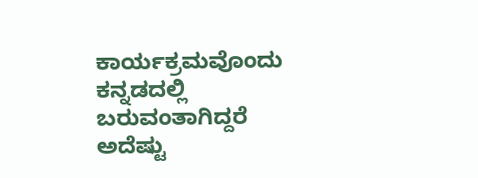ಕಾರ್ಯಕ್ರಮವೊಂದು ಕನ್ನಡದಲ್ಲಿ ಬರುವಂತಾಗಿದ್ದರೆ ಅದೆಷ್ಟು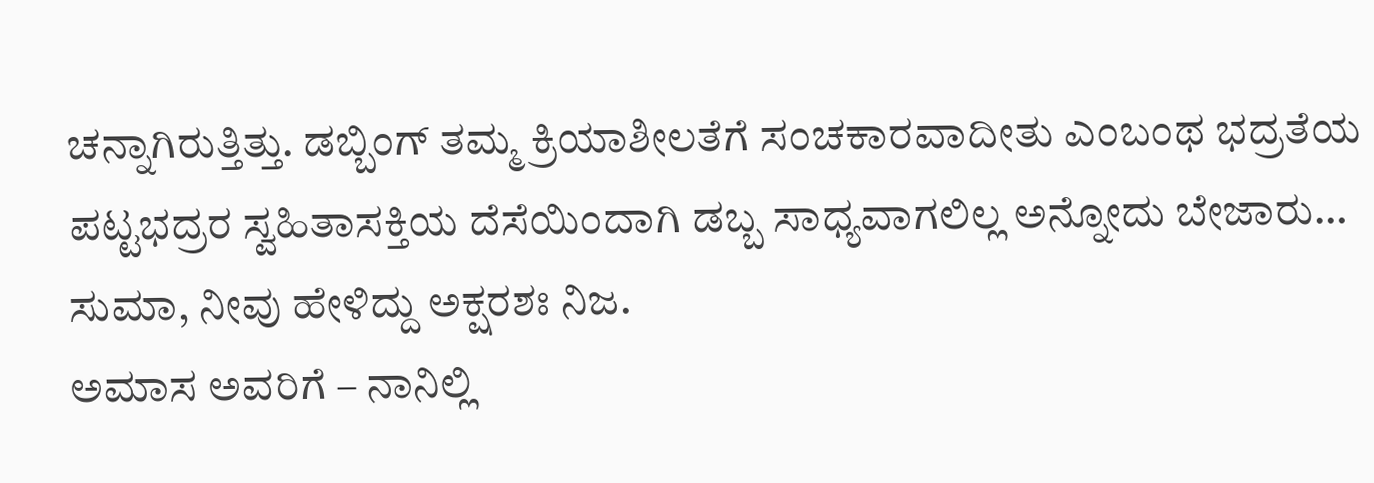ಚನ್ನಾಗಿರುತ್ತಿತ್ತು. ಡಬ್ಬಿಂಗ್ ತಮ್ಮ ಕ್ರಿಯಾಶೀಲತೆಗೆ ಸಂಚಕಾರವಾದೀತು ಎಂಬಂಥ ಭದ್ರತೆಯ ಪಟ್ಟಭದ್ರರ ಸ್ವಹಿತಾಸಕ್ತಿಯ ದೆಸೆಯಿಂದಾಗಿ ಡಬ್ಬ ಸಾಧ್ಯವಾಗಲಿಲ್ಲ ಅನ್ನೋದು ಬೇಜಾರು…
ಸುಮಾ, ನೀವು ಹೇಳಿದ್ದು ಅಕ್ಷರಶಃ ನಿಜ.
ಅಮಾಸ ಅವರಿಗೆ – ನಾನಿಲ್ಲಿ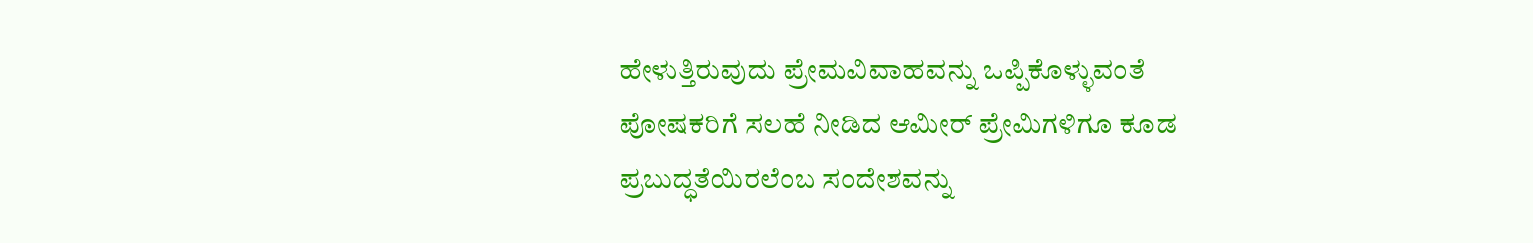ಹೇಳುತ್ತಿರುವುದು ಪ್ರೇಮವಿವಾಹವನ್ನು ಒಪ್ಪಿಕೊಳ್ಳುವಂತೆ ಪೋಷಕರಿಗೆ ಸಲಹೆ ನೀಡಿದ ಆಮೀರ್ ಪ್ರೇಮಿಗಳಿಗೂ ಕೂಡ ಪ್ರಬುದ್ಧತೆಯಿರಲೆಂಬ ಸಂದೇಶವನ್ನು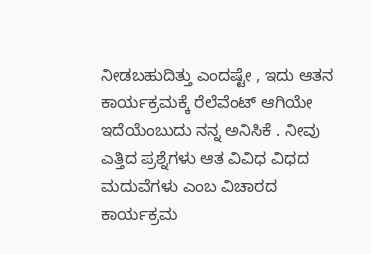ನೀಡಬಹುದಿತ್ತು ಎಂದಷ್ಟೇ , ಇದು ಆತನ ಕಾರ್ಯಕ್ರಮಕ್ಕೆ ರೆಲೆವೆಂಟ್ ಆಗಿಯೇ ಇದೆಯೆಂಬುದು ನನ್ನ ಅನಿಸಿಕೆ . ನೀವು ಎತ್ತಿದ ಪ್ರಶ್ನೆಗಳು ಆತ ವಿವಿಧ ವಿಧದ ಮದುವೆಗಳು ಎಂಬ ವಿಚಾರದ ಕಾರ್ಯಕ್ರಮ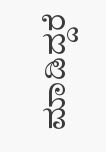ಮಾಡಿದ್ದರೆ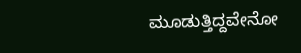ಮೂಡುತ್ತಿದ್ದವೇನೋ